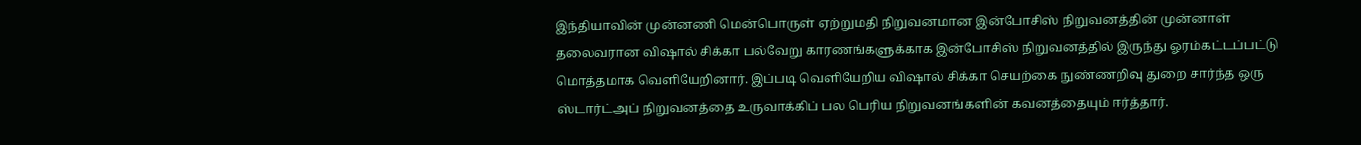இந்தியாவின் முன்னணி மென்பொருள் ஏற்றுமதி நிறுவனமான இன்போசிஸ் நிறுவனத்தின் முன்னாள் தலைவரான விஷால் சிக்கா பல்வேறு காரணங்களுக்காக இன்போசிஸ் நிறுவனத்தில் இருந்து ஓரம்கட்டப்பட்டு மொத்தமாக வெளியேறினார். இப்படி வெளியேறிய விஷால் சிக்கா செயற்கை நுண்ணறிவு துறை சார்ந்த ஒரு ஸ்டார்ட்அப் நிறுவனத்தை உருவாக்கிப் பல பெரிய நிறுவனங்களின் கவனத்தையும் ஈர்த்தார்.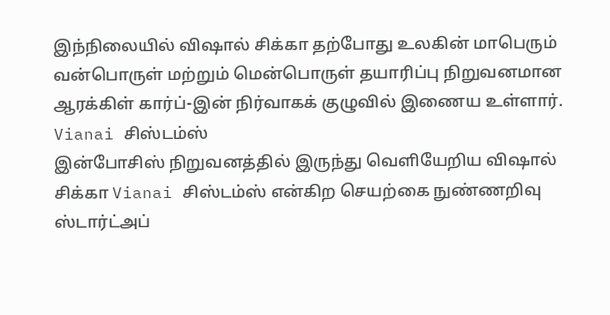இந்நிலையில் விஷால் சிக்கா தற்போது உலகின் மாபெரும் வன்பொருள் மற்றும் மென்பொருள் தயாரிப்பு நிறுவனமான ஆரக்கிள் கார்ப்-இன் நிர்வாகக் குழுவில் இணைய உள்ளார்.
Vianai சிஸ்டம்ஸ்
இன்போசிஸ் நிறுவனத்தில் இருந்து வெளியேறிய விஷால் சிக்கா Vianai சிஸ்டம்ஸ் என்கிற செயற்கை நுண்ணறிவு ஸ்டார்ட்அப்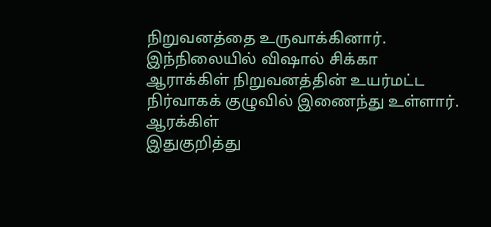நிறுவனத்தை உருவாக்கினார். இந்நிலையில் விஷால் சிக்கா ஆராக்கிள் நிறுவனத்தின் உயர்மட்ட நிர்வாகக் குழுவில் இணைந்து உள்ளார்.
ஆரக்கிள்
இதுகுறித்து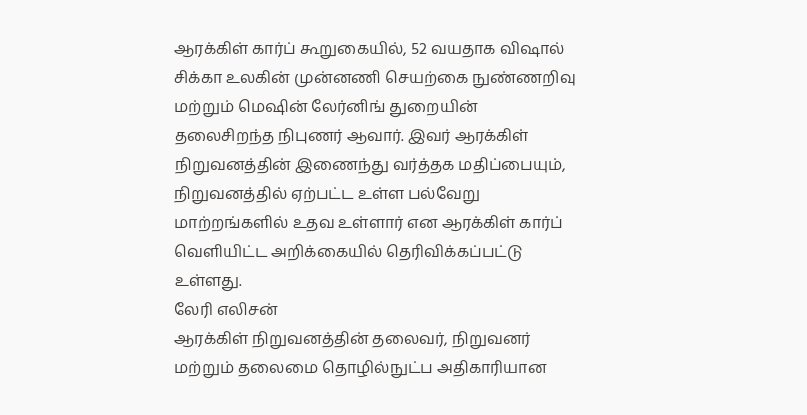ஆரக்கிள் கார்ப் கூறுகையில், 52 வயதாக விஷால் சிக்கா உலகின் முன்னணி செயற்கை நுண்ணறிவு மற்றும் மெஷின் லேர்னிங் துறையின் தலைசிறந்த நிபுணர் ஆவார். இவர் ஆரக்கிள் நிறுவனத்தின் இணைந்து வர்த்தக மதிப்பையும், நிறுவனத்தில் ஏற்பட்ட உள்ள பல்வேறு மாற்றங்களில் உதவ உள்ளார் என ஆரக்கிள் கார்ப் வெளியிட்ட அறிக்கையில் தெரிவிக்கப்பட்டு உள்ளது.
லேரி எலிசன்
ஆரக்கிள் நிறுவனத்தின் தலைவர், நிறுவனர் மற்றும் தலைமை தொழில்நுட்ப அதிகாரியான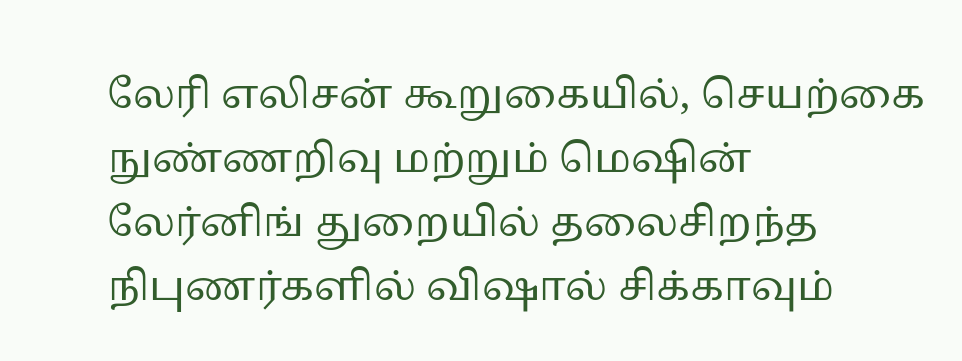லேரி எலிசன் கூறுகையில், செயற்கை நுண்ணறிவு மற்றும் மெஷின் லேர்னிங் துறையில் தலைசிறந்த நிபுணர்களில் விஷால் சிக்காவும்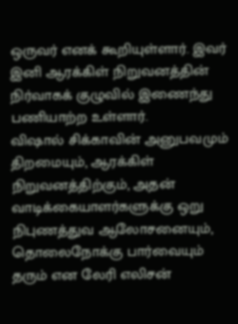ஒருவர் எனக் கூறியுள்ளார். இவர் இனி ஆரக்கிள் நிறுவனத்தின் நிர்வாகக் குழுவில் இணைந்து பணியாற்ற உள்ளார்.
விஷால் சிக்காவின் அனுபவமும் திறமையும், ஆரக்கிள் நிறுவனத்திற்கும், அதன் வாடிக்கையாளர்களுக்கு ஒறு நிபுணத்துவ ஆலோசனையும், தொலைநோக்கு பார்வையும் தரும் என லேரி எலிசன்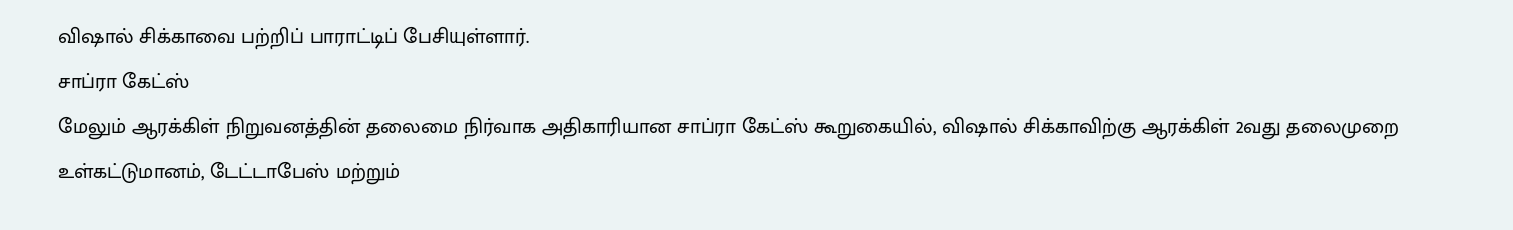விஷால் சிக்காவை பற்றிப் பாராட்டிப் பேசியுள்ளார்.
சாப்ரா கேட்ஸ்
மேலும் ஆரக்கிள் நிறுவனத்தின் தலைமை நிர்வாக அதிகாரியான சாப்ரா கேட்ஸ் கூறுகையில், விஷால் சிக்காவிற்கு ஆரக்கிள் 2வது தலைமுறை உள்கட்டுமானம், டேட்டாபேஸ் மற்றும்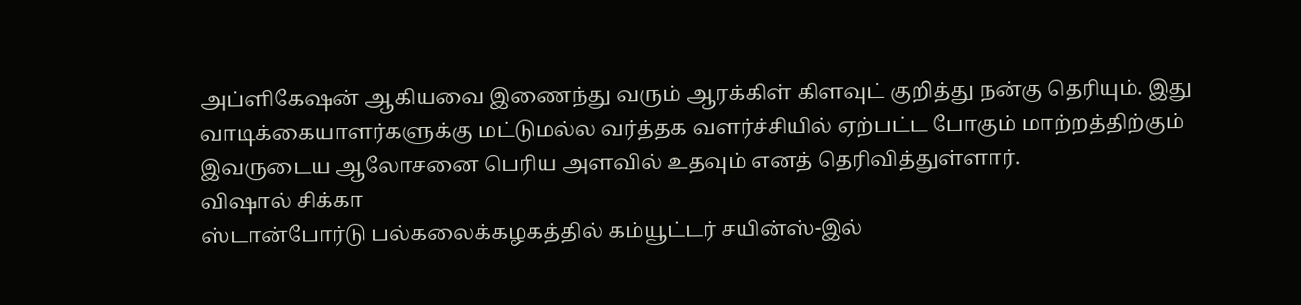அப்ளிகேஷன் ஆகியவை இணைந்து வரும் ஆரக்கிள் கிளவுட் குறித்து நன்கு தெரியும். இது வாடிக்கையாளர்களுக்கு மட்டுமல்ல வர்த்தக வளர்ச்சியில் ஏற்பட்ட போகும் மாற்றத்திற்கும் இவருடைய ஆலோசனை பெரிய அளவில் உதவும் எனத் தெரிவித்துள்ளார்.
விஷால் சிக்கா
ஸ்டான்போர்டு பல்கலைக்கழகத்தில் கம்யூட்டர் சயின்ஸ்-இல்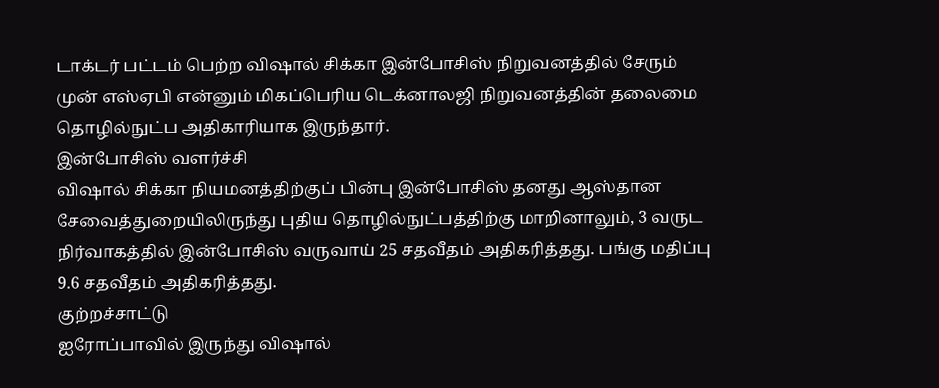டாக்டர் பட்டம் பெற்ற விஷால் சிக்கா இன்போசிஸ் நிறுவனத்தில் சேரும் முன் எஸ்ஏபி என்னும் மிகப்பெரிய டெக்னாலஜி நிறுவனத்தின் தலைமை தொழில்நுட்ப அதிகாரியாக இருந்தார்.
இன்போசிஸ் வளர்ச்சி
விஷால் சிக்கா நியமனத்திற்குப் பின்பு இன்போசிஸ் தனது ஆஸ்தான சேவைத்துறையிலிருந்து புதிய தொழில்நுட்பத்திற்கு மாறினாலும், 3 வருட நிர்வாகத்தில் இன்போசிஸ் வருவாய் 25 சதவீதம் அதிகரித்தது. பங்கு மதிப்பு 9.6 சதவீதம் அதிகரித்தது.
குற்றச்சாட்டு
ஐரோப்பாவில் இருந்து விஷால்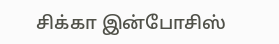சிக்கா இன்போசிஸ்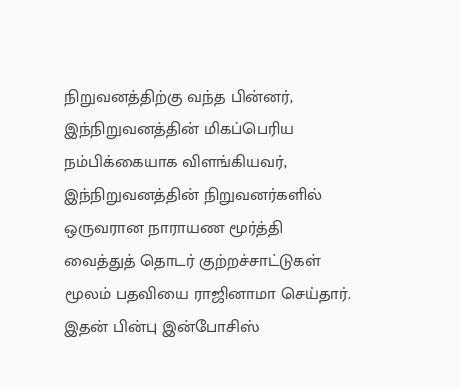நிறுவனத்திற்கு வந்த பின்னர், இந்நிறுவனத்தின் மிகப்பெரிய நம்பிக்கையாக விளங்கியவர், இந்நிறுவனத்தின் நிறுவனர்களில் ஒருவரான நாராயண மூர்த்தி வைத்துத் தொடர் குற்றச்சாட்டுகள் மூலம் பதவியை ராஜினாமா செய்தார்.
இதன் பின்பு இன்போசிஸ்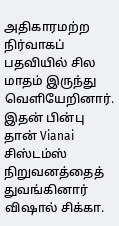அதிகாரமற்ற நிர்வாகப் பதவியில் சில மாதம் இருந்து வெளியேறினார். இதன் பின்பு தான் Vianai சிஸ்டம்ஸ் நிறுவனத்தைத் துவங்கினார் விஷால் சிக்கா.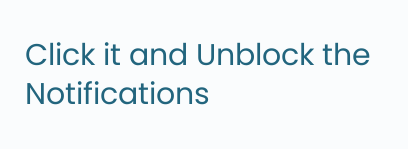Click it and Unblock the Notifications